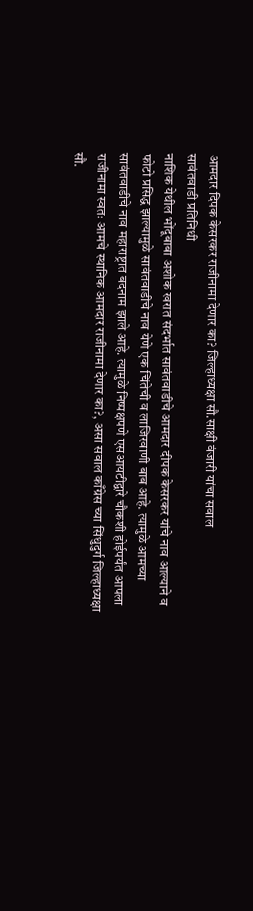आमदार दिपक केसरकर राजीनामा देणार का? जिल्हाध्यक्षा सौ.साक्षी वंजारी यांचा सवाल
सावंतवाडी प्रतिनिधी
नाशिक येथील भोंदूबाबा अशोक खरात संदर्भात सावंतवाडीचे आमदार दीपक केसरकर यांचे नाव आल्याने व फोटो प्रसिद्ध झाल्यामुळे सावंतवाडीचे नाव येणे एक चिंतेची व लाजिरवाणी बाब आहे. त्यामुळे आमच्या सावंतवाडीचे नाव महाराष्ट्रात बदनाम झाले आहे. त्यामुळे निष्पक्षपणे एसआयटीद्वारे चौकशी होईपर्यंत आपला राजीनामा स्वतः आमचे स्थानिक आमदार राजीनामा देणार का?, असा सवाल काँग्रेस च्या सिंधुदुर्ग जिल्हाध्यक्षा सौ.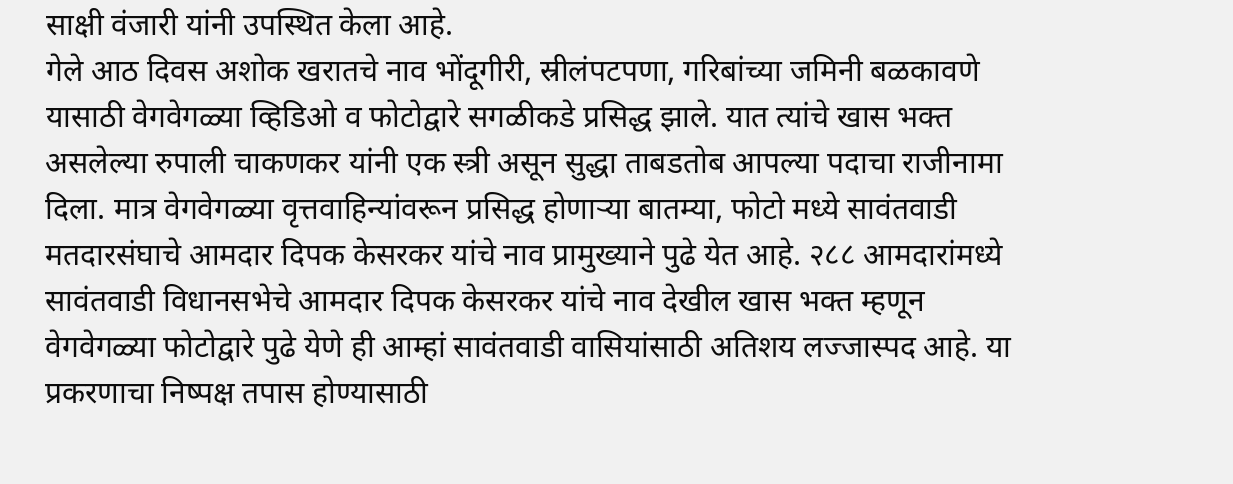साक्षी वंजारी यांनी उपस्थित केला आहे.
गेले आठ दिवस अशोक खरातचे नाव भोंदूगीरी, स्रीलंपटपणा, गरिबांच्या जमिनी बळकावणे यासाठी वेगवेगळ्या व्हिडिओ व फोटोद्वारे सगळीकडे प्रसिद्ध झाले. यात त्यांचे खास भक्त असलेल्या रुपाली चाकणकर यांनी एक स्त्री असून सुद्धा ताबडतोब आपल्या पदाचा राजीनामा दिला. मात्र वेगवेगळ्या वृत्तवाहिन्यांवरून प्रसिद्ध होणाऱ्या बातम्या, फोटो मध्ये सावंतवाडी मतदारसंघाचे आमदार दिपक केसरकर यांचे नाव प्रामुख्याने पुढे येत आहे. २८८ आमदारांमध्ये सावंतवाडी विधानसभेचे आमदार दिपक केसरकर यांचे नाव देखील खास भक्त म्हणून वेगवेगळ्या फोटोद्वारे पुढे येणे ही आम्हां सावंतवाडी वासियांसाठी अतिशय लज्जास्पद आहे. या प्रकरणाचा निष्पक्ष तपास होण्यासाठी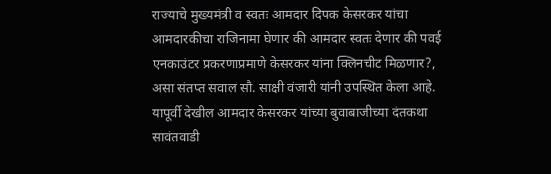राज्याचे मुख्यमंत्री व स्वतः आमदार दिपक केसरकर यांचा आमदारकीचा राजिनामा घेणार की आमदार स्वतः देणार की पवई एनकाउंटर प्रकरणाप्रमाणे केसरकर यांना क्लिनचीट मिळणार?, असा संतप्त सवाल सौ. साक्षी वंजारी यांनी उपस्थित केला आहे. यापूर्वी देखील आमदार केसरकर यांच्या बुवाबाजीच्या दंतकथा सावंतवाडी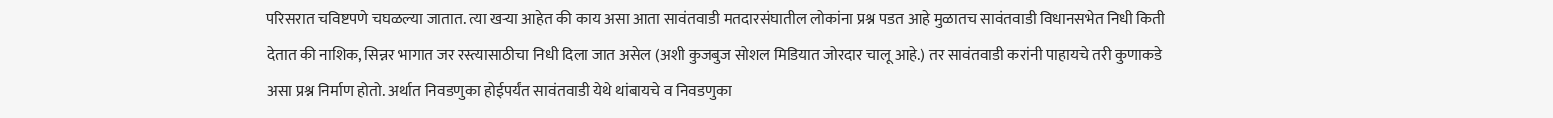परिसरात चविष्टपणे चघळल्या जातात. त्या खऱ्या आहेत की काय असा आता सावंतवाडी मतदारसंघातील लोकांना प्रश्न पडत आहे मुळातच सावंतवाडी विधानसभेत निधी किती देतात की नाशिक, सिन्नर भागात जर रस्त्यासाठीचा निधी दिला जात असेल (अशी कुजबुज सोशल मिडियात जोरदार चालू आहे.) तर सावंतवाडी करांनी पाहायचे तरी कुणाकडे असा प्रश्न निर्माण होतो. अर्थात निवडणुका होईपर्यंत सावंतवाडी येथे थांबायचे व निवडणुका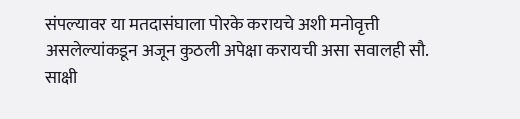संपल्यावर या मतदासंघाला पोरके करायचे अशी मनोवृत्ती असलेल्यांकडून अजून कुठली अपेक्षा करायची असा सवालही सौ. साक्षी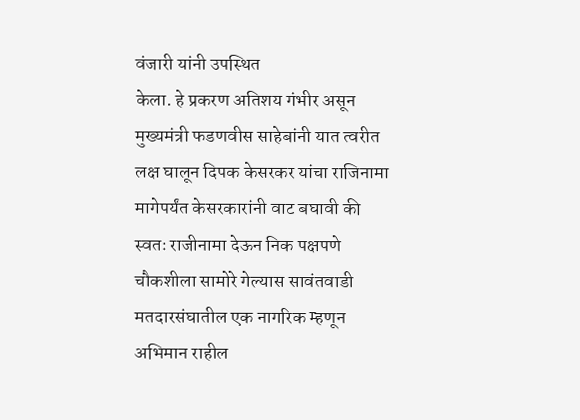वंजारी यांनी उपस्थित
केला. हे प्रकरण अतिशय गंभीर असून मुख्यमंत्री फडणवीस साहेबांनी यात त्वरीत लक्ष घालून दिपक केसरकर यांचा राजिनामा मागेपर्यंत केसरकारांनी वाट बघावी की स्वतः राजीनामा देऊन निक पक्षपणे चौकशीला सामोरे गेल्यास सावंतवाडी मतदारसंघातील एक नागरिक म्हणून अभिमान राहील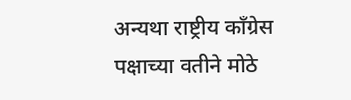अन्यथा राष्ट्रीय काँग्रेस पक्षाच्या वतीने मोठे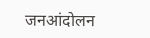जनआंदोलन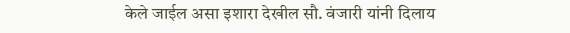केले जाईल असा इशारा देखील सौ. वंजारी यांनी दिलाय